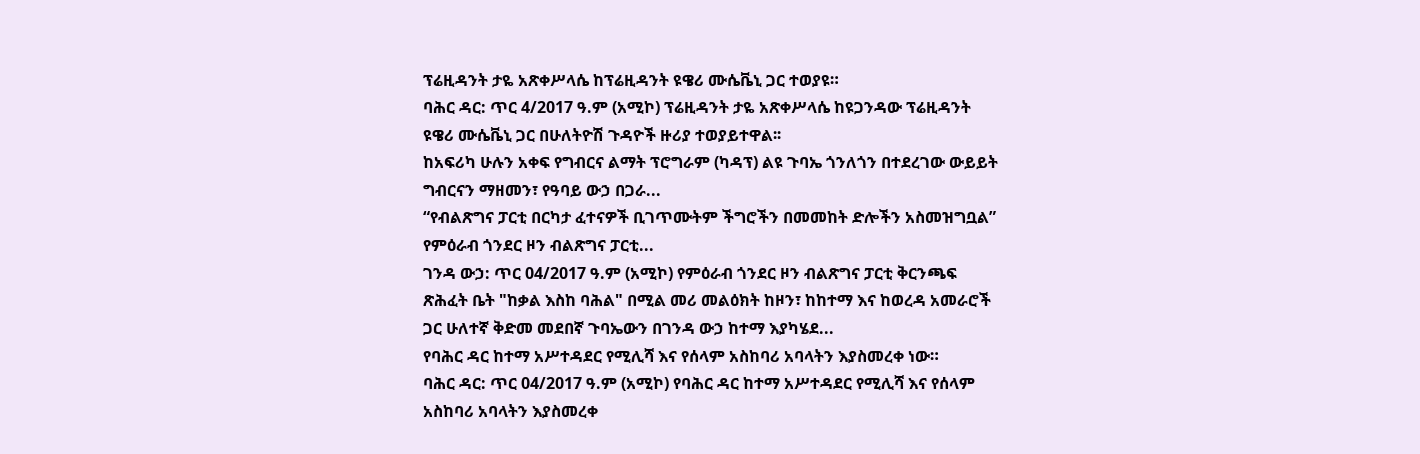ፕሬዚዳንት ታዬ አጽቀሥላሴ ከፕሬዚዳንት ዩዌሪ ሙሴቬኒ ጋር ተወያዩ።
ባሕር ዳር: ጥር 4/2017 ዓ.ም (አሚኮ) ፕሬዚዳንት ታዬ አጽቀሥላሴ ከዩጋንዳው ፕሬዚዳንት ዩዌሪ ሙሴቬኒ ጋር በሁለትዮሽ ጉዳዮች ዙሪያ ተወያይተዋል፡፡
ከአፍሪካ ሁሉን አቀፍ የግብርና ልማት ፕሮግራም (ካዳፕ) ልዩ ጉባኤ ጎንለጎን በተደረገው ውይይት ግብርናን ማዘመን፣ የዓባይ ውኃ በጋራ...
“የብልጽግና ፓርቲ በርካታ ፈተናዎች ቢገጥሙትም ችግሮችን በመመከት ድሎችን አስመዝግቧል” የምዕራብ ጎንደር ዞን ብልጽግና ፓርቲ...
ገንዳ ውኃ: ጥር 04/2017 ዓ.ም (አሚኮ) የምዕራብ ጎንደር ዞን ብልጽግና ፓርቲ ቅርንጫፍ ጽሕፈት ቤት "ከቃል እስከ ባሕል" በሚል መሪ መልዕክት ከዞን፣ ከከተማ እና ከወረዳ አመራሮች ጋር ሁለተኛ ቅድመ መደበኛ ጉባኤውን በገንዳ ውኃ ከተማ እያካሄደ...
የባሕር ዳር ከተማ አሥተዳደር የሚሊሻ እና የሰላም አስከባሪ አባላትን እያስመረቀ ነው።
ባሕር ዳር: ጥር 04/2017 ዓ.ም (አሚኮ) የባሕር ዳር ከተማ አሥተዳደር የሚሊሻ እና የሰላም አስከባሪ አባላትን እያስመረቀ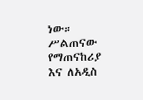ነው። ሥልጠናው የማጠናከሪያ እና ለአዲስ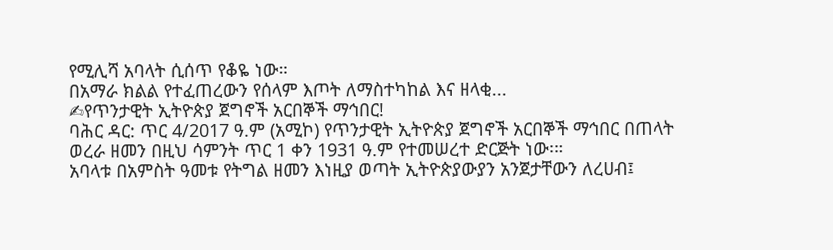የሚሊሻ አባላት ሲሰጥ የቆዬ ነው።
በአማራ ክልል የተፈጠረውን የሰላም እጦት ለማስተካከል እና ዘላቂ...
✍የጥንታዊት ኢትዮጵያ ጀግኖች አርበኞች ማኅበር!
ባሕር ዳር: ጥር 4/2017 ዓ.ም (አሚኮ) የጥንታዊት ኢትዮጵያ ጀግኖች አርበኞች ማኅበር በጠላት ወረራ ዘመን በዚህ ሳምንት ጥር 1 ቀን 1931 ዓ.ም የተመሠረተ ድርጅት ነው፡።
አባላቱ በአምስት ዓመቱ የትግል ዘመን እነዚያ ወጣት ኢትዮጵያውያን አንጀታቸውን ለረሀብ፤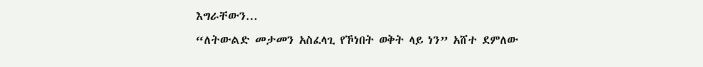እግራቸውን...
“ለትውልድ መታመን አስፈላጊ የኾነበት ወቅት ላይ ነን” አሸተ ደምለው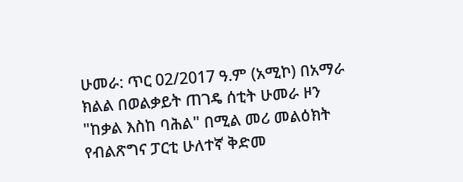ሁመራ: ጥር 02/2017 ዓ.ም (አሚኮ) በአማራ ክልል በወልቃይት ጠገዴ ሰቲት ሁመራ ዞን "ከቃል እስከ ባሕል" በሚል መሪ መልዕክት የብልጽግና ፓርቲ ሁለተኛ ቅድመ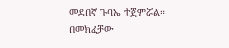መደበኛ ጉባኤ ተጀምሯል። በመክፈቻው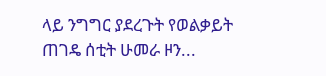ላይ ንግግር ያደረጉት የወልቃይት ጠገዴ ሰቲት ሁመራ ዞን...